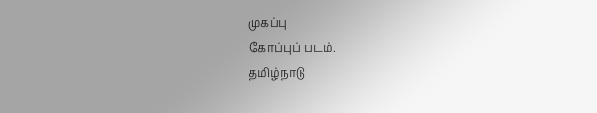முகப்பு
கோப்புப் படம்.
தமிழ்நாடு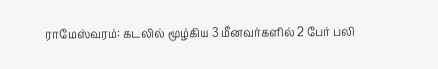ராமேஸ்வரம்: கடலில் மூழ்கிய 3 மீனவர்களில் 2 பேர் பலி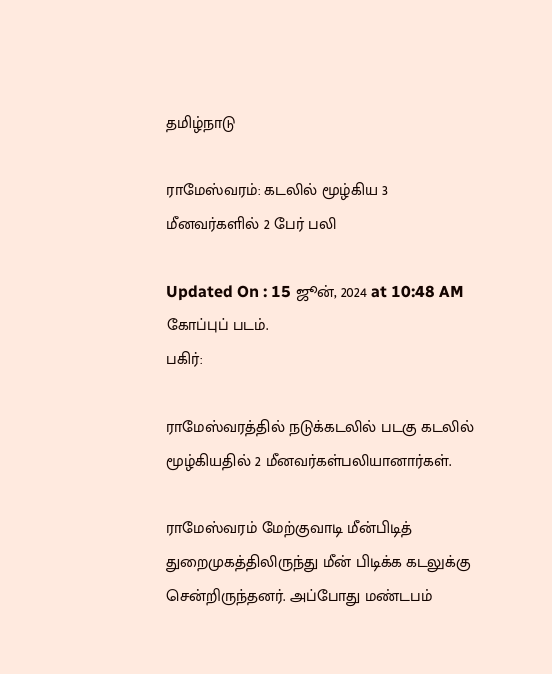தமிழ்நாடு

ராமேஸ்வரம்: கடலில் மூழ்கிய 3 மீனவர்களில் 2 பேர் பலி

Updated On : 15 ஜூன், 2024 at 10:48 AM
கோப்புப் படம்.
பகிர்:

ராமேஸ்வரத்தில் நடுக்கடலில் படகு கடலில் மூழ்கியதில் 2 மீனவர்கள்பலியானார்கள்.

ராமேஸ்வரம் மேற்குவாடி மீன்பிடித் துறைமுகத்திலிருந்து மீன் பிடிக்க கடலுக்கு சென்றிருந்தனர். அப்போது மண்டபம்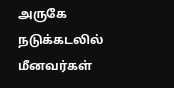அருகே நடுக்கடலில் மீனவர்கள்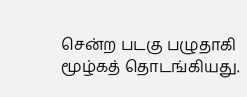சென்ற படகு பழுதாகி மூழ்கத் தொடங்கியது.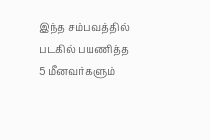இந்த சம்பவத்தில் படகில் பயணித்த 5 மீனவர்களும்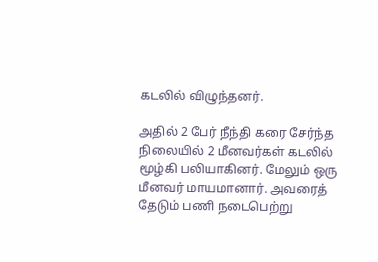கடலில் விழுந்தனர்.

அதில் 2 பேர் நீந்தி கரை சேர்ந்த நிலையில் 2 மீனவர்கள் கடலில் மூழ்கி பலியாகினர். மேலும் ஒரு மீனவர் மாயமானார். அவரைத் தேடும் பணி நடைபெற்று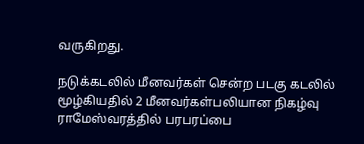வருகிறது.

நடுக்கடலில் மீனவர்கள் சென்ற படகு கடலில் மூழ்கியதில் 2 மீனவர்கள்பலியான நிகழ்வு ராமேஸ்வரத்தில் பரபரப்பை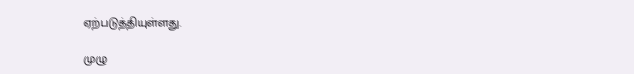ஏற்படுத்தியுள்ளது.

முழு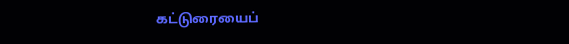கட்டுரையைப்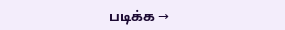படிக்க →